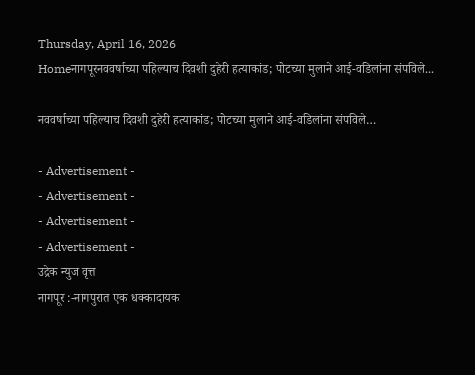Thursday, April 16, 2026
Homeनागपूरनववर्षाच्या पहिल्याच दिवशी दुहेरी हत्याकांड; पोटच्या मुलाने आई-वडिलांना संपविले...

नववर्षाच्या पहिल्याच दिवशी दुहेरी हत्याकांड; पोटच्या मुलाने आई-वडिलांना संपविले…

- Advertisement -
- Advertisement -
- Advertisement -
- Advertisement -
उद्रेक न्युज वृत्त
नागपूर :-नागपुरात एक धक्कादायक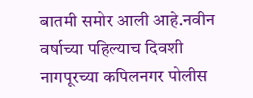बातमी समोर आली आहे.नवीन वर्षाच्या पहिल्याच दिवशी नागपूरच्या कपिलनगर पोलीस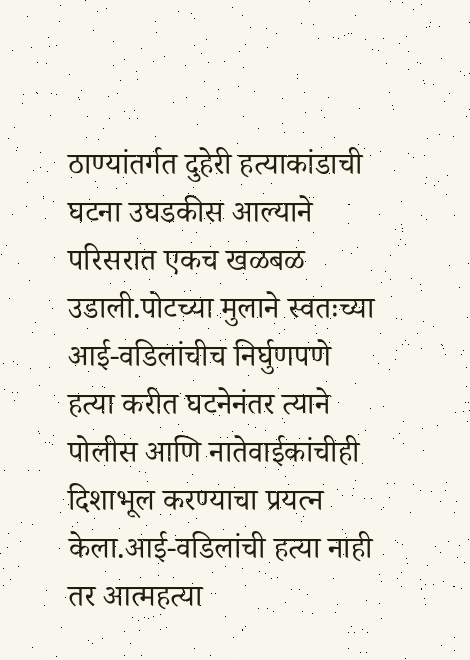ठाण्यांतर्गत दुहेरी हत्याकांडाची घटना उघडकीस आल्याने परिसरात एकच खळबळ उडाली.पोटच्या मुलाने स्वतःच्या आई-वडिलांचीच निर्घुणपणे हत्या करीत घटनेनंतर त्याने पोलीस आणि नातेवाईकांचीही दिशाभूल करण्याचा प्रयत्न केला.आई-वडिलांची हत्या नाही तर आत्महत्या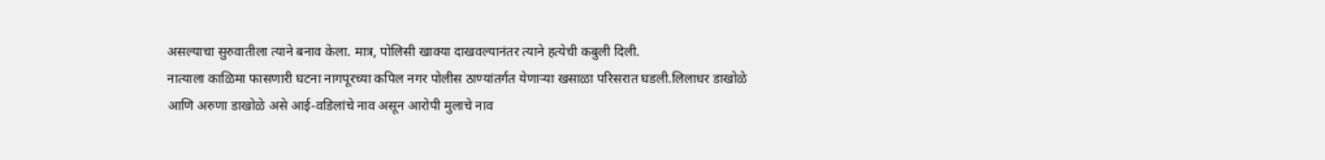असल्याचा सुरुवातीला त्याने बनाव केला. मात्र, पोलिसी खाक्या दाखवल्यानंतर त्याने हत्येची कबुली दिली.
नात्याला काळिमा फासणारी घटना नागपूरच्या कपिल नगर पोलीस ठाण्यांतर्गत येणाऱ्या खसाळा परिसरात घडली.लिलाधर डाखोळे आणि अरुणा डाखोळे असे आई-वडिलांचे नाव असून आरोपी मुलाचे नाव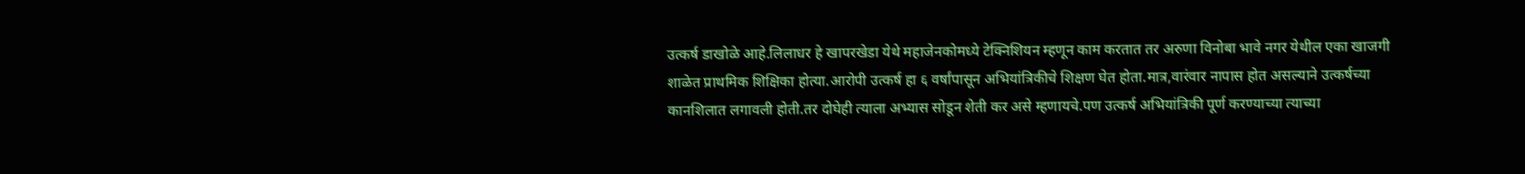उत्कर्ष डाखोळे आहे.लिलाधर हे खापरखेडा येथे महाजेनकोमध्ये टेक्निशियन म्हणून काम करतात तर अरुणा विनोबा भावे नगर येथील एका खाजगी शाळेत प्राथमिक शिक्षिका होत्या.आरोपी उत्कर्ष हा ६ वर्षांपासून अभियांत्रिकीचे शिक्षण घेत होता.मात्र,वारंवार नापास होत असल्याने उत्कर्षच्या कानशि‍लात लगावली होती.तर दोघेही त्याला अभ्यास सोडून शेती कर असे म्हणायचे.पण उत्कर्ष अभियांत्रिकी पूर्ण करण्याच्या त्याच्या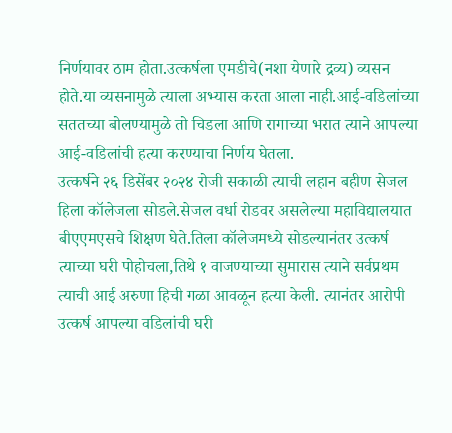निर्णयावर ठाम होता.उत्कर्षला एमडीचे(नशा येणारे द्रव्य) व्यसन होते.या व्यसनामुळे त्याला अभ्यास करता आला नाही.आई-वडिलांच्या सततच्या बोलण्यामुळे तो चिडला आणि रागाच्या भरात त्याने आपल्या आई-वडिलांची हत्या करण्याचा निर्णय घेतला.
उत्कर्षने २६ डिसेंबर २०२४ रोजी सकाळी त्याची लहान बहीण सेजल हिला कॉलेजला सोडले.सेजल वर्धा रोडवर असलेल्या महाविद्यालयात बीएएमएसचे शिक्षण घेते.तिला कॉलेजमध्ये सोडल्यानंतर उत्कर्ष त्याच्या घरी पोहोचला,तिथे १ वाजण्याच्या सुमारास त्याने सर्वप्रथम त्याची आई अरुणा हिची गळा आवळून हत्या केली. त्यानंतर आरोपी उत्कर्ष आपल्या वडिलांची घरी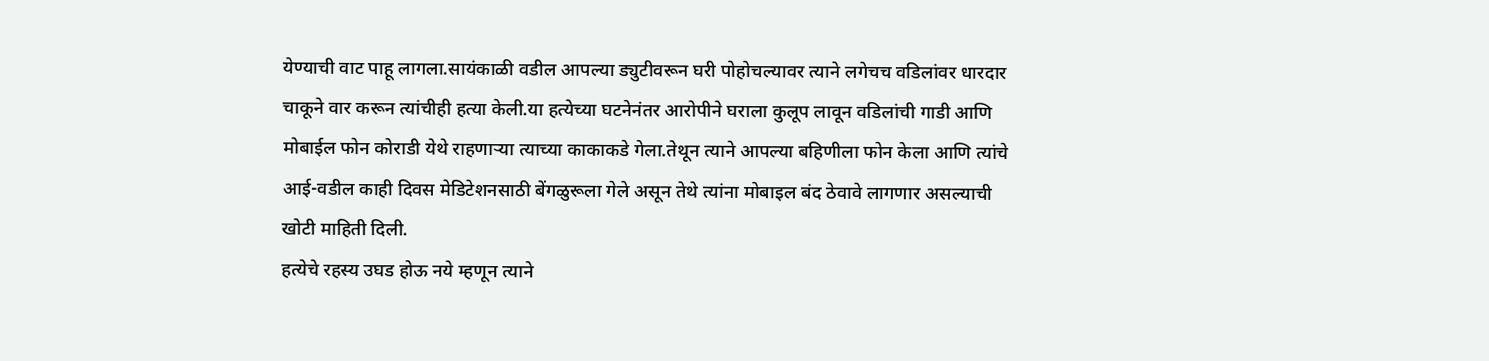येण्याची वाट पाहू लागला.सायंकाळी वडील आपल्या ड्युटीवरून घरी पोहोचल्यावर त्याने लगेचच वडिलांवर धारदार चाकूने वार करून त्यांचीही हत्या केली.या हत्येच्या घटनेनंतर आरोपीने घराला कुलूप लावून वडिलांची गाडी आणि मोबाईल फोन कोराडी येथे राहणाऱ्या त्याच्या काकाकडे गेला.तेथून त्याने आपल्या बहिणीला फोन केला आणि त्यांचे आई-वडील काही दिवस मेडिटेशनसाठी बेंगळुरूला गेले असून तेथे त्यांना मोबाइल बंद ठेवावे लागणार असल्याची खोटी माहिती दिली.
हत्येचे रहस्य उघड होऊ नये म्हणून त्याने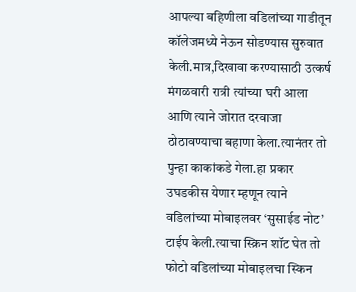आपल्या बहिणीला वडिलांच्या गाडीतून कॉलेजमध्ये नेऊन सोडण्यास सुरुवात केली.मात्र,दिखावा करण्यासाठी उत्कर्ष मंगळवारी रात्री त्यांच्या घरी आला आणि त्याने जोरात दरवाजा ठोठावण्याचा बहाणा केला.त्यानंतर तो पुन्हा काकांकडे गेला.हा प्रकार उघडकीस येणार म्हणून त्याने वडिलांच्या मोबाइलवर ‘सुसाईड नोट’ टाईप केली.त्याचा स्क्रिन शॉट घेत तो फोटो वडिलांच्या मोबाइलचा स्किन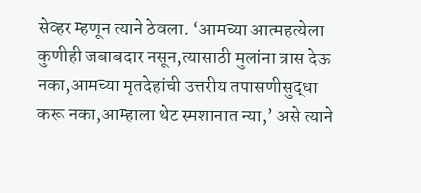सेव्हर म्हणून त्याने ठेवला. ‘आमच्या आत्महत्येला कुणीही जबाबदार नसून,त्यासाठी मुलांना त्रास देऊ नका,आमच्या मृतदेहांची उत्तरीय तपासणीसुद्धा करू नका,आम्हाला थेट स्मशानात न्या,’ असे त्याने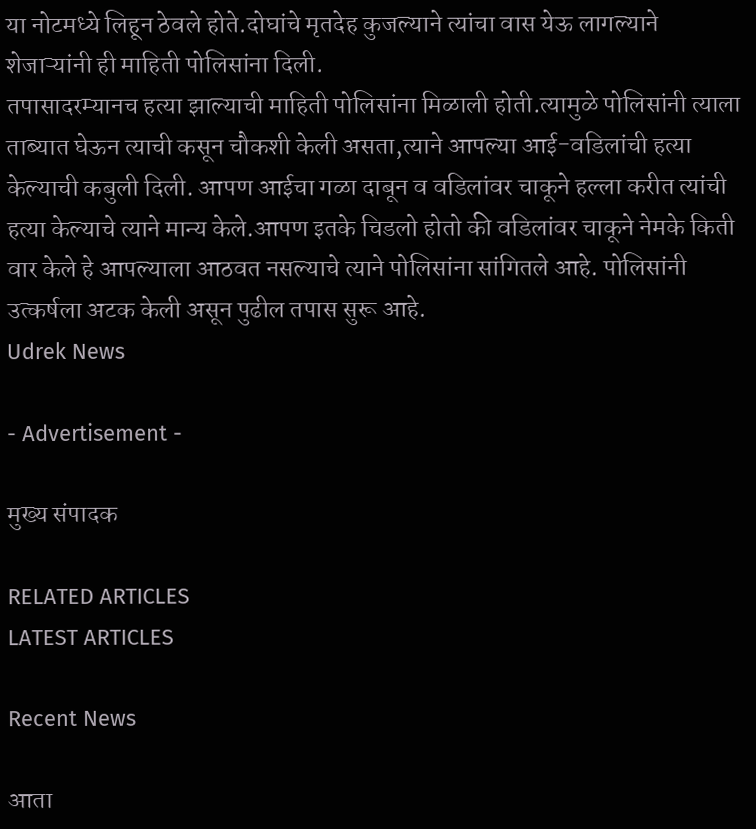या नोटमध्ये लिहून ठेवले होते.दोघांचे मृतदेह कुजल्याने त्यांचा वास येऊ लागल्याने शेजाऱ्यांनी ही माहिती पोलिसांना दिली.
तपासादरम्यानच हत्या झाल्याची माहिती पोलिसांना मिळाली होती.त्यामुळे पोलिसांनी त्याला ताब्यात घेऊन त्याची कसून चौकशी केली असता,त्याने आपल्या आई-वडिलांची हत्या केल्याची कबुली दिली. आपण आईचा गळा दाबून व वडिलांवर चाकूने हल्ला करीत त्यांची हत्या केल्याचे त्याने मान्य केले.आपण इतके चिडलो होतो की वडिलांवर चाकूने नेमके किती वार केले हे आपल्याला आठवत नसल्याचे त्याने पोलिसांना सांगितले आहे. पोलिसांनी उत्कर्षला अटक केली असून पुढील तपास सुरू आहे.
Udrek News

- Advertisement -

मुख्य संपादक

RELATED ARTICLES
LATEST ARTICLES

Recent News

आता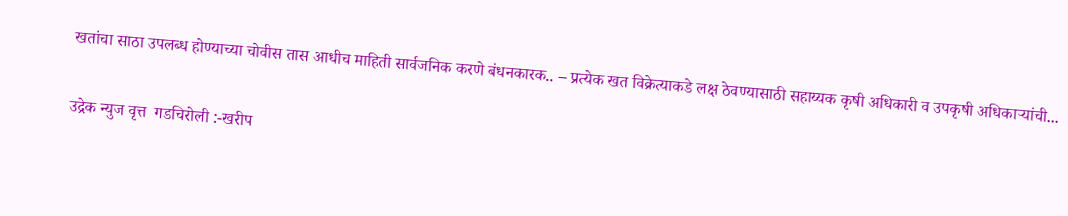खतांचा साठा उपलब्ध होण्याच्या चोवीस तास आधीच माहिती सार्वजनिक करणे बंधनकारक.. – प्रत्येक खत विक्रेत्याकडे लक्ष ठेवण्यासाठी सहाय्यक कृषी अधिकारी व उपकृषी अधिकाऱ्यांची...

उद्रेक न्युज वृत्त  गडचिरोली :-खरीप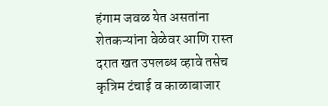हंगाम जवळ येत असतांना शेतकऱ्यांना वेळेवर आणि रास्त दरात खत उपलब्ध व्हावे तसेच कृत्रिम टंचाई व काळाबाजार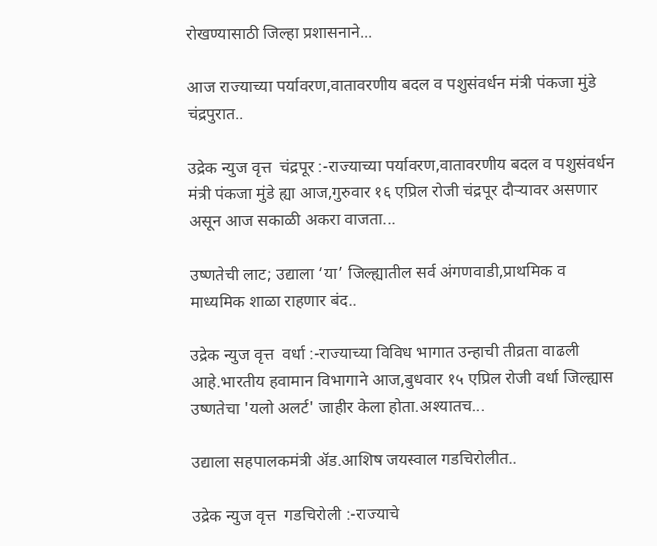रोखण्यासाठी जिल्हा प्रशासनाने...

आज राज्याच्या पर्यावरण,वातावरणीय बदल व पशुसंवर्धन मंत्री पंकजा मुंडे चंद्रपुरात..

उद्रेक न्युज वृत्त  चंद्रपूर :-राज्याच्या पर्यावरण,वातावरणीय बदल व पशुसंवर्धन मंत्री पंकजा मुंडे ह्या आज,गुरुवार १६ एप्रिल रोजी चंद्रपूर दौऱ्यावर असणार असून आज सकाळी अकरा वाजता...

उष्णतेची लाट; उद्याला ‘या’ जिल्ह्यातील सर्व अंगणवाडी,प्राथमिक व माध्यमिक शाळा राहणार बंद..

उद्रेक न्युज वृत्त  वर्धा :-राज्याच्या विविध भागात उन्हाची तीव्रता वाढली आहे.भारतीय हवामान विभागाने आज,बुधवार १५ एप्रिल रोजी वर्धा जिल्ह्यास उष्णतेचा 'यलो अलर्ट' जाहीर केला होता.अश्यातच...

उद्याला सहपालकमंत्री ॲड.आशिष जयस्वाल गडचिरोलीत..

उद्रेक न्युज वृत्त  गडचिरोली :-राज्याचे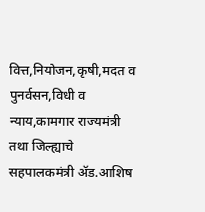वित्त,नियोजन,कृषी,मदत व पुनर्वसन,विधी व न्याय,कामगार राज्यमंत्री तथा जिल्ह्याचे सहपालकमंत्री ॲड.आशिष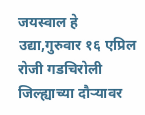जयस्वाल हे उद्या,गुरुवार १६ एप्रिल रोजी गडचिरोली जिल्ह्याच्या दौऱ्यावर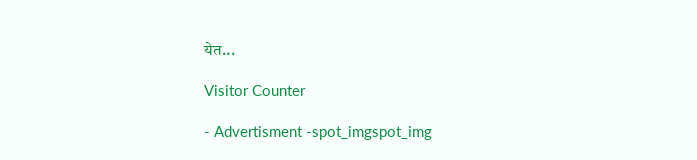येत...

Visitor Counter

- Advertisment -spot_imgspot_img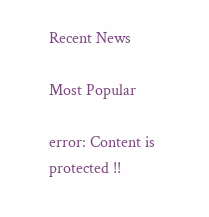Recent News

Most Popular

error: Content is protected !!